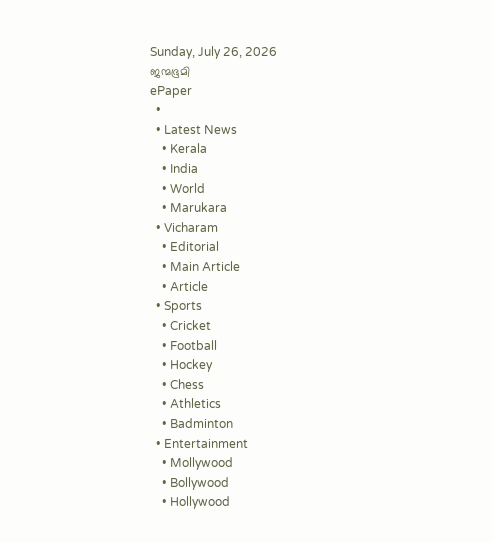Sunday, July 26, 2026
ജന്മഭൂമി
ePaper
  •
  • Latest News
    • Kerala
    • India
    • World
    • Marukara
  • Vicharam
    • Editorial
    • Main Article
    • Article
  • Sports
    • Cricket
    • Football
    • Hockey
    • Chess
    • Athletics
    • Badminton
  • Entertainment
    • Mollywood
    • Bollywood
    • Hollywood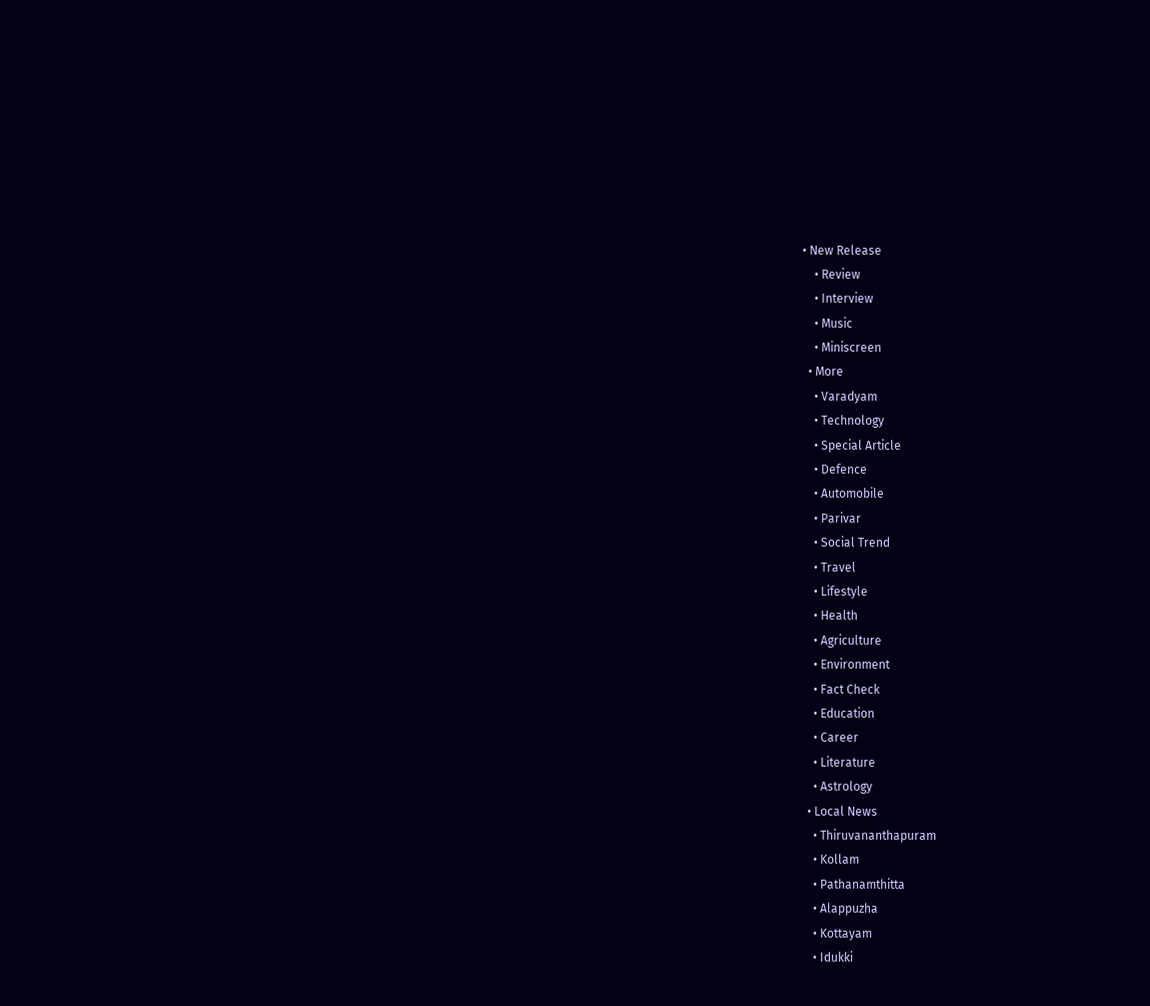• New Release
    • Review
    • Interview
    • Music
    • Miniscreen
  • More
    • Varadyam
    • Technology
    • Special Article
    • Defence
    • Automobile
    • Parivar
    • Social Trend
    • Travel
    • Lifestyle
    • Health
    • Agriculture
    • Environment
    • Fact Check
    • Education
    • Career
    • Literature
    • Astrology
  • Local News
    • Thiruvananthapuram
    • Kollam
    • Pathanamthitta
    • Alappuzha
    • Kottayam
    • Idukki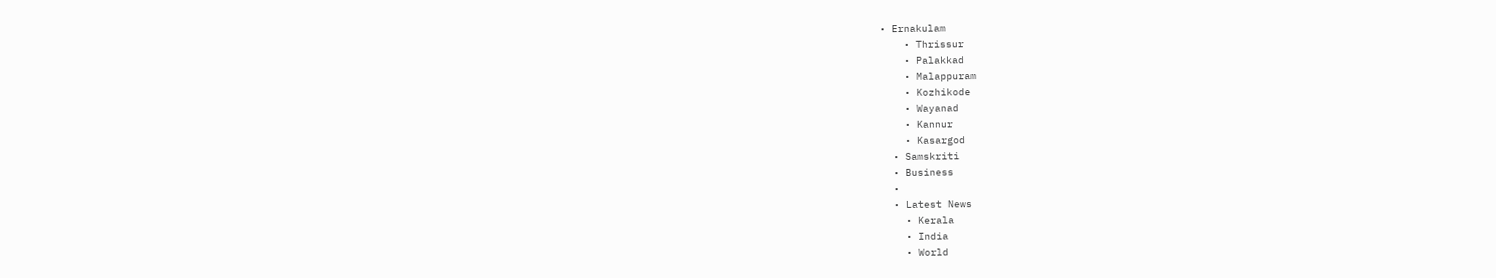• Ernakulam
    • Thrissur
    • Palakkad
    • Malappuram
    • Kozhikode
    • Wayanad
    • Kannur
    • Kasargod
  • Samskriti
  • Business
  •
  • Latest News
    • Kerala
    • India
    • World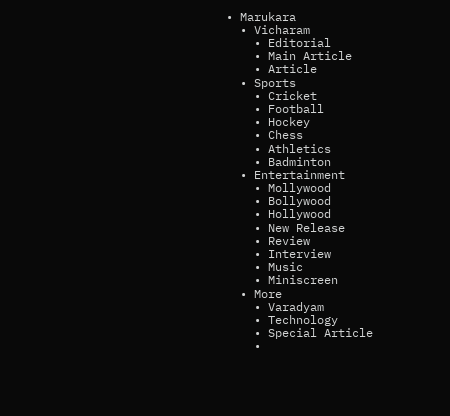• Marukara
  • Vicharam
    • Editorial
    • Main Article
    • Article
  • Sports
    • Cricket
    • Football
    • Hockey
    • Chess
    • Athletics
    • Badminton
  • Entertainment
    • Mollywood
    • Bollywood
    • Hollywood
    • New Release
    • Review
    • Interview
    • Music
    • Miniscreen
  • More
    • Varadyam
    • Technology
    • Special Article
    •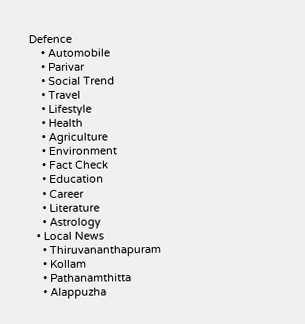Defence
    • Automobile
    • Parivar
    • Social Trend
    • Travel
    • Lifestyle
    • Health
    • Agriculture
    • Environment
    • Fact Check
    • Education
    • Career
    • Literature
    • Astrology
  • Local News
    • Thiruvananthapuram
    • Kollam
    • Pathanamthitta
    • Alappuzha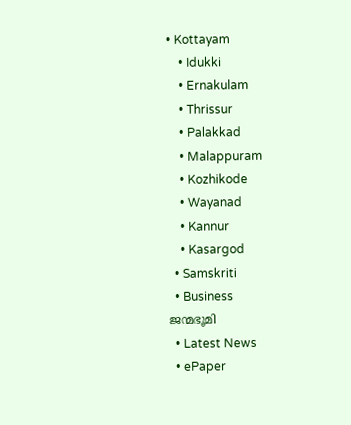• Kottayam
    • Idukki
    • Ernakulam
    • Thrissur
    • Palakkad
    • Malappuram
    • Kozhikode
    • Wayanad
    • Kannur
    • Kasargod
  • Samskriti
  • Business
ജന്മഭൂമി
  • Latest News
  • ePaper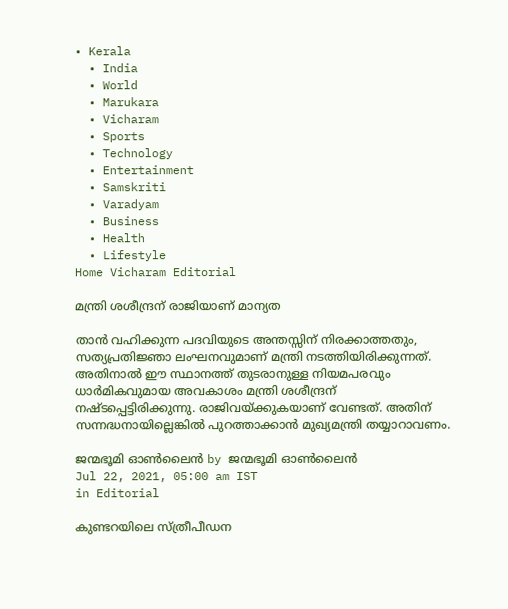• Kerala
  • India
  • World
  • Marukara
  • Vicharam
  • Sports
  • Technology
  • Entertainment
  • Samskriti
  • Varadyam
  • Business
  • Health
  • Lifestyle
Home Vicharam Editorial

മന്ത്രി ശശീന്ദ്രന് രാജിയാണ് മാന്യത

താന്‍ വഹിക്കുന്ന പദവിയുടെ അന്തസ്സിന് നിരക്കാത്തതും, സത്യപ്രതിജ്ഞാ ലംഘനവുമാണ് മന്ത്രി നടത്തിയിരിക്കുന്നത്. അതിനാല്‍ ഈ സ്ഥാനത്ത് തുടരാനുള്ള നിയമപരവും ധാര്‍മികവുമായ അവകാശം മന്ത്രി ശശീന്ദ്രന് നഷ്ടപ്പെട്ടിരിക്കുന്നു. രാജിവയ്‌ക്കുകയാണ് വേണ്ടത്. അതിന് സന്നദ്ധനായില്ലെങ്കില്‍ പുറത്താക്കാന്‍ മുഖ്യമന്ത്രി തയ്യാറാവണം.

ജന്മഭൂമി ഓണ്‍ലൈന്‍ by ജന്മഭൂമി ഓണ്‍ലൈന്‍
Jul 22, 2021, 05:00 am IST
in Editorial

കുണ്ടറയിലെ സ്ത്രീപീഡന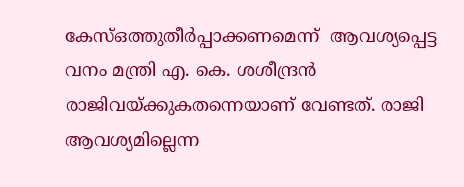കേസ്ഒത്തുതീര്‍പ്പാക്കണമെന്ന്  ആവശ്യപ്പെട്ട വനം മന്ത്രി എ. കെ. ശശീന്ദ്രന്‍ രാജിവയ്‌ക്കുകതന്നെയാണ് വേണ്ടത്. രാജി ആവശ്യമില്ലെന്ന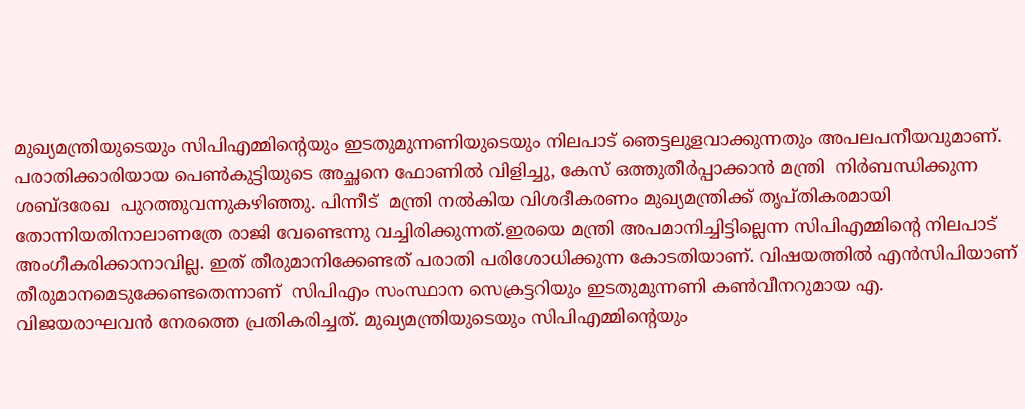മുഖ്യമന്ത്രിയുടെയും സിപിഎമ്മിന്റെയും ഇടതുമുന്നണിയുടെയും നിലപാട് ഞെട്ടലുളവാക്കുന്നതും അപലപനീയവുമാണ്. പരാതിക്കാരിയായ പെണ്‍കുട്ടിയുടെ അച്ഛനെ ഫോണില്‍ വിളിച്ചു, കേസ് ഒത്തുതീര്‍പ്പാക്കാന്‍ മന്ത്രി  നിര്‍ബന്ധിക്കുന്ന ശബ്ദരേഖ  പുറത്തുവന്നുകഴിഞ്ഞു. പിന്നീട്  മന്ത്രി നല്‍കിയ വിശദീകരണം മുഖ്യമന്ത്രിക്ക് തൃപ്തികരമായി തോന്നിയതിനാലാണത്രേ രാജി വേണ്ടെന്നു വച്ചിരിക്കുന്നത്.ഇരയെ മന്ത്രി അപമാനിച്ചിട്ടില്ലെന്ന സിപിഎമ്മിന്റെ നിലപാട് അംഗീകരിക്കാനാവില്ല. ഇത് തീരുമാനിക്കേണ്ടത് പരാതി പരിശോധിക്കുന്ന കോടതിയാണ്. വിഷയത്തില്‍ എന്‍സിപിയാണ് തീരുമാനമെടുക്കേണ്ടതെന്നാണ്  സിപിഎം സംസ്ഥാന സെക്രട്ടറിയും ഇടതുമുന്നണി കണ്‍വീനറുമായ എ. വിജയരാഘവന്‍ നേരത്തെ പ്രതികരിച്ചത്. മുഖ്യമന്ത്രിയുടെയും സിപിഎമ്മിന്റെയും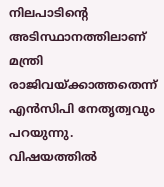നിലപാടിന്റെ അടിസ്ഥാനത്തിലാണ് മന്ത്രി രാജിവയ്‌ക്കാത്തതെന്ന് എന്‍സിപി നേതൃത്വവും പറയുന്നു. വിഷയത്തില്‍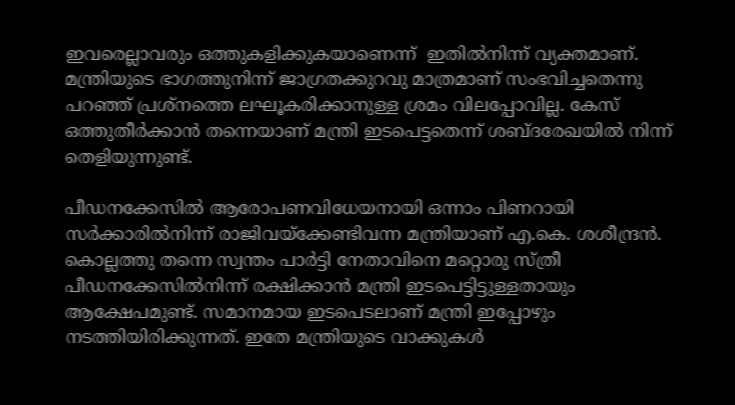ഇവരെല്ലാവരും ഒത്തുകളിക്കുകയാണെന്ന്  ഇതില്‍നിന്ന് വ്യക്തമാണ്. മന്ത്രിയുടെ ഭാഗത്തുനിന്ന് ജാഗ്രതക്കുറവു മാത്രമാണ് സംഭവിച്ചതെന്നു പറഞ്ഞ് പ്രശ്‌നത്തെ ലഘൂകരിക്കാനുള്ള ശ്രമം വിലപ്പോവില്ല. കേസ് ഒത്തുതീര്‍ക്കാന്‍ തന്നെയാണ് മന്ത്രി ഇടപെട്ടതെന്ന് ശബ്ദരേഖയില്‍ നിന്ന് തെളിയുന്നുണ്ട്.

പീഡനക്കേസില്‍ ആരോപണവിധേയനായി ഒന്നാം പിണറായി സര്‍ക്കാരില്‍നിന്ന് രാജിവയ്‌ക്കേണ്ടിവന്ന മന്ത്രിയാണ് എ.കെ. ശശീന്ദ്രന്‍. കൊല്ലത്തു തന്നെ സ്വന്തം പാര്‍ട്ടി നേതാവിനെ മറ്റൊരു സ്ത്രീ പീഡനക്കേസില്‍നിന്ന് രക്ഷിക്കാന്‍ മന്ത്രി ഇടപെട്ടിട്ടുള്ളതായും ആക്ഷേപമുണ്ട്. സമാനമായ ഇടപെടലാണ് മന്ത്രി ഇപ്പോഴും നടത്തിയിരിക്കുന്നത്. ഇതേ മന്ത്രിയുടെ വാക്കുകള്‍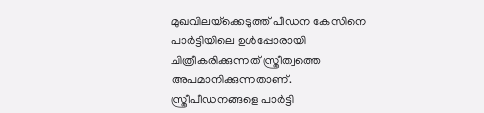മുഖവിലയ്‌ക്കെടുത്ത് പീഡന കേസിനെ പാര്‍ട്ടിയിലെ ഉള്‍പ്പോരായി ചിത്രീകരിക്കുന്നത് സ്ത്രീത്വത്തെ അപമാനിക്കുന്നതാണ്. സ്ത്രീപീഡനങ്ങളെ പാര്‍ട്ടി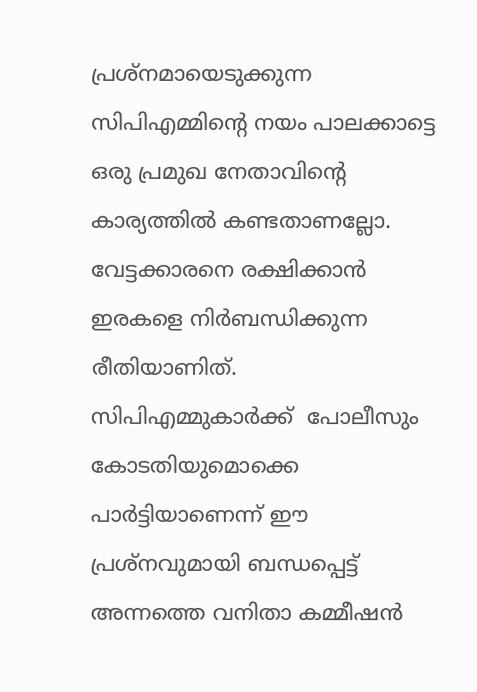പ്രശ്‌നമായെടുക്കുന്ന സിപിഎമ്മിന്റെ നയം പാലക്കാട്ടെ ഒരു പ്രമുഖ നേതാവിന്റെ കാര്യത്തില്‍ കണ്ടതാണല്ലോ. വേട്ടക്കാരനെ രക്ഷിക്കാന്‍ ഇരകളെ നിര്‍ബന്ധിക്കുന്ന രീതിയാണിത്. സിപിഎമ്മുകാര്‍ക്ക്  പോലീസും കോടതിയുമൊക്കെ പാര്‍ട്ടിയാണെന്ന് ഈ പ്രശ്‌നവുമായി ബന്ധപ്പെട്ട് അന്നത്തെ വനിതാ കമ്മീഷന്‍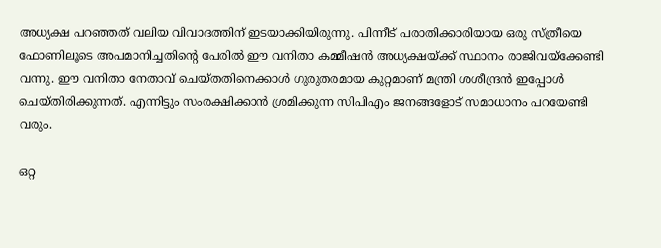അധ്യക്ഷ പറഞ്ഞത് വലിയ വിവാദത്തിന് ഇടയാക്കിയിരുന്നു. പിന്നീട് പരാതിക്കാരിയായ ഒരു സ്ത്രീയെ ഫോണിലൂടെ അപമാനിച്ചതിന്റെ പേരില്‍ ഈ വനിതാ കമ്മീഷന്‍ അധ്യക്ഷയ്‌ക്ക് സ്ഥാനം രാജിവയ്‌ക്കേണ്ടി വന്നു. ഈ വനിതാ നേതാവ് ചെയ്തതിനെക്കാള്‍ ഗുരുതരമായ കുറ്റമാണ് മന്ത്രി ശശീന്ദ്രന്‍ ഇപ്പോള്‍ ചെയ്തിരിക്കുന്നത്. എന്നിട്ടും സംരക്ഷിക്കാന്‍ ശ്രമിക്കുന്ന സിപിഎം ജനങ്ങളോട് സമാധാനം പറയേണ്ടി വരും.

ഒറ്റ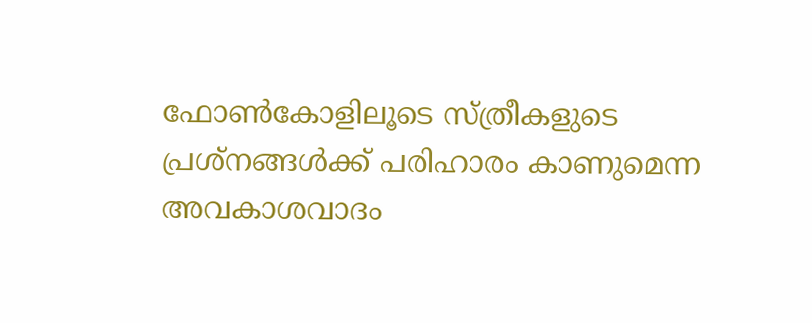ഫോണ്‍കോളിലൂടെ സ്ത്രീകളുടെ പ്രശ്‌നങ്ങള്‍ക്ക് പരിഹാരം കാണുമെന്ന അവകാശവാദം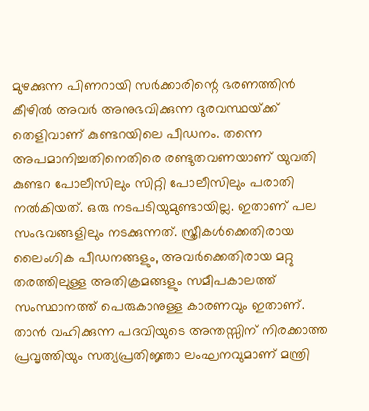മുഴക്കുന്ന പിണറായി സര്‍ക്കാരിന്റെ ഭരണത്തിന്‍ കീഴില്‍ അവര്‍ അനുഭവിക്കുന്ന ദുരവസ്ഥയ്‌ക്ക് തെളിവാണ് കുണ്ടറയിലെ പീഡനം. തന്നെ അപമാനിച്ചതിനെതിരെ രണ്ടുതവണയാണ് യുവതി കുണ്ടറ പോലീസിലും സിറ്റി പോലീസിലും പരാതി നല്‍കിയത്. ഒരു നടപടിയുമുണ്ടായില്ല. ഇതാണ് പല സംഭവങ്ങളിലും നടക്കുന്നത്. സ്ത്രീകള്‍ക്കെതിരായ ലൈംഗിക പീഡനങ്ങളും, അവര്‍ക്കെതിരായ മറ്റു തരത്തിലുള്ള അതിക്രമങ്ങളും സമീപകാലത്ത് സംസ്ഥാനത്ത് പെരുകാനുള്ള കാരണവും ഇതാണ്. താന്‍ വഹിക്കുന്ന പദവിയുടെ അന്തസ്സിന് നിരക്കാത്ത പ്രവൃത്തിയും സത്യപ്രതിജ്ഞാ ലംഘനവുമാണ് മന്ത്രി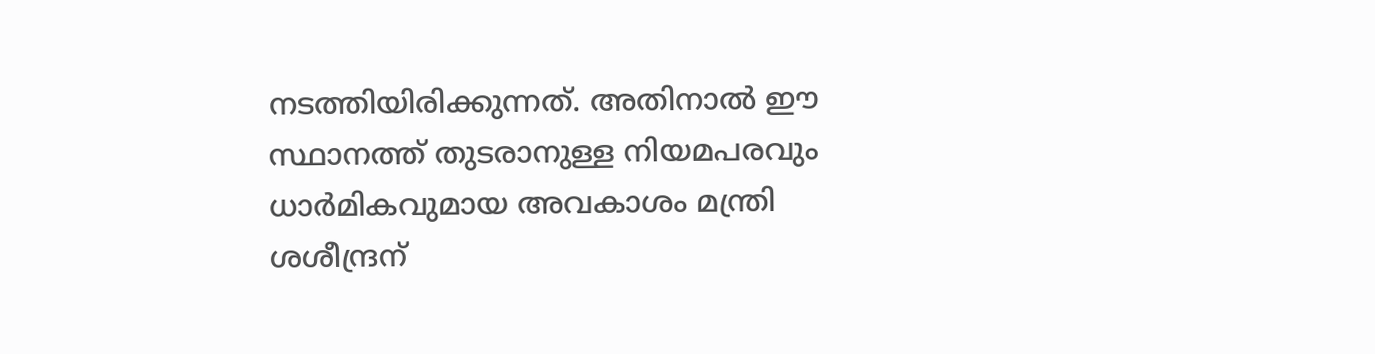നടത്തിയിരിക്കുന്നത്. അതിനാല്‍ ഈ സ്ഥാനത്ത് തുടരാനുള്ള നിയമപരവും ധാര്‍മികവുമായ അവകാശം മന്ത്രി ശശീന്ദ്രന്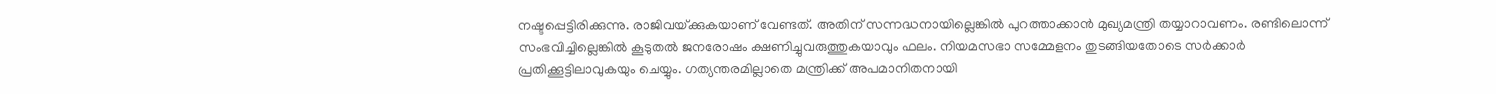നഷ്ടപ്പെട്ടിരിക്കുന്നു. രാജിവയ്‌ക്കുകയാണ് വേണ്ടത്. അതിന് സന്നദ്ധനായില്ലെങ്കില്‍ പുറത്താക്കാന്‍ മുഖ്യമന്ത്രി തയ്യാറാവണം. രണ്ടിലൊന്ന് സംഭവിച്ചില്ലെങ്കില്‍ കൂടുതല്‍ ജനരോഷം ക്ഷണിച്ചുവരുത്തുകയാവും ഫലം. നിയമസഭാ സമ്മേളനം തുടങ്ങിയതോടെ സര്‍ക്കാര്‍ പ്രതിക്കൂട്ടിലാവുകയും ചെയ്യും. ഗത്യന്തരമില്ലാതെ മന്ത്രിക്ക് അപമാനിതനായി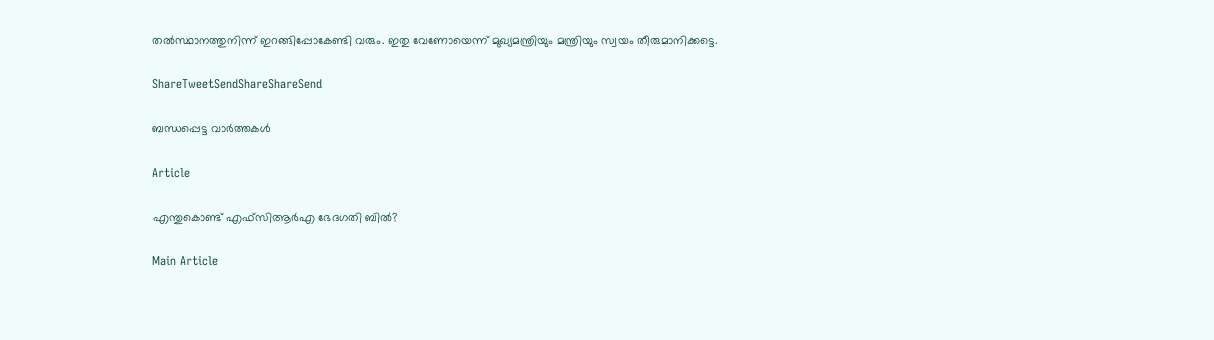തല്‍സ്ഥാനത്തുനിന്ന് ഇറങ്ങിപ്പോകേണ്ടി വരും. ഇതു വേണോയെന്ന് മുഖ്യമന്ത്രിയും മന്ത്രിയും സ്വയം തീരുമാനിക്കട്ടെ.

ShareTweetSendShareShareSend

ബന്ധപ്പെട്ട വാര്‍ത്തകള്‍

Article

എന്തുകൊണ്ട് എഫ്സിആര്‍എ ഭേദഗതി ബില്‍?

Main Article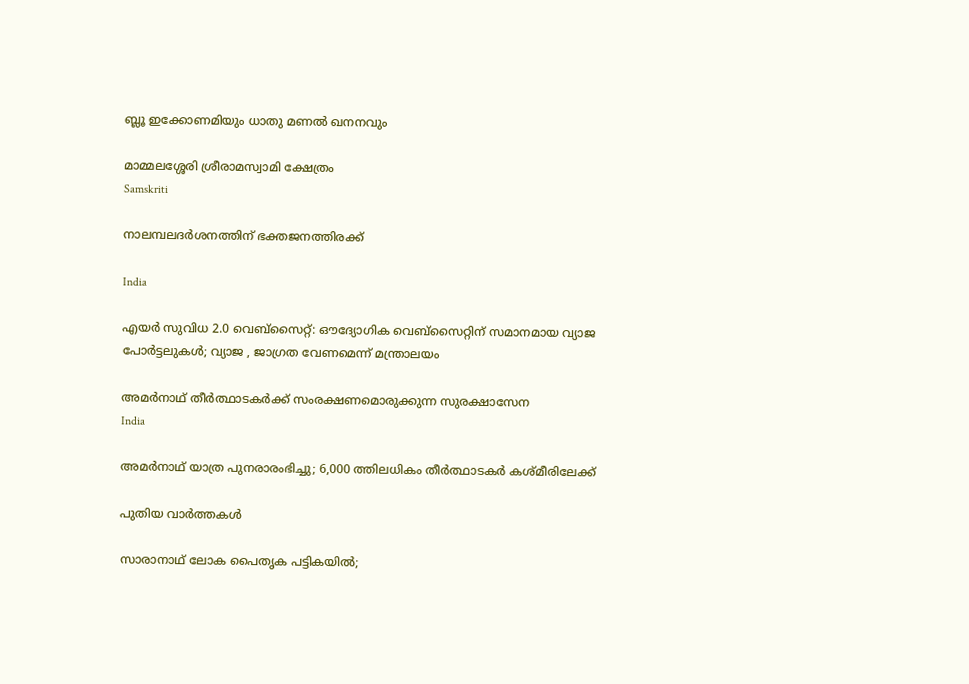ബ്ലൂ ഇക്കോണമിയും ധാതു മണല്‍ ഖനനവും

മാമ്മലശ്ശേരി ശ്രീരാമസ്വാമി ക്ഷേത്രം
Samskriti

നാലമ്പലദര്‍ശനത്തിന് ഭക്തജനത്തിരക്ക്

India

എയര്‍ സുവിധ 2.0 വെബ്സൈറ്റ്: ഔദ്യോഗിക വെബ്സൈറ്റിന് സമാനമായ വ്യാജ പോര്‍ട്ടലുകള്‍; വ്യാജ , ജാഗ്രത വേണമെന്ന് മന്ത്രാലയം

അമര്‍നാഥ് തീര്‍ത്ഥാടകര്‍ക്ക് സംരക്ഷണമൊരുക്കുന്ന സുരക്ഷാസേന
India

അമര്‍നാഥ് യാത്ര പുനരാരംഭിച്ചു; 6,000 ത്തിലധികം തീര്‍ത്ഥാടകര്‍ കശ്മീരിലേക്ക്

പുതിയ വാര്‍ത്തകള്‍

സാരാനാഥ് ലോക പൈതൃക പട്ടികയില്‍;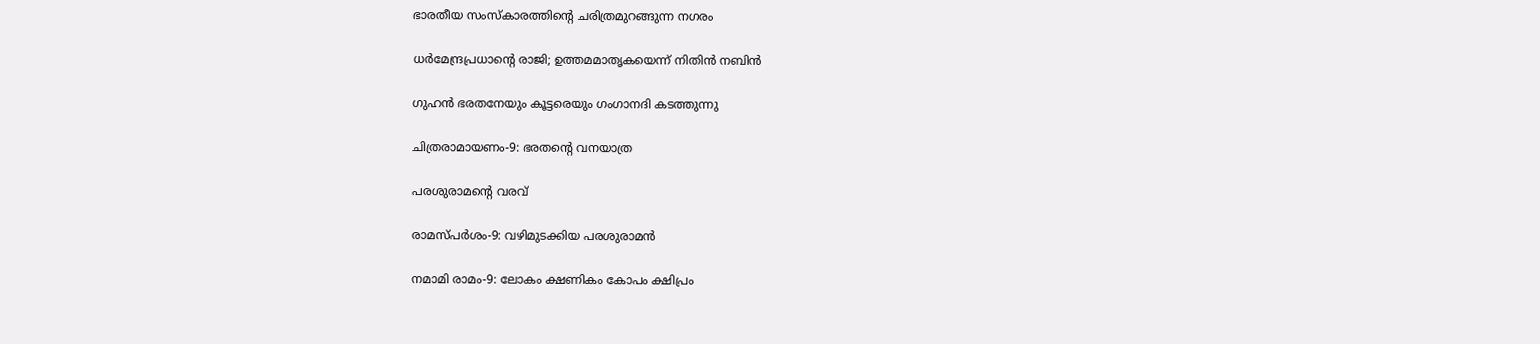ഭാരതീയ സംസ്‌കാരത്തിന്റെ ചരിത്രമുറങ്ങുന്ന നഗരം

ധര്‍മേന്ദ്രപ്രധാന്റെ രാജി; ഉത്തമമാതൃകയെന്ന് നിതിന്‍ നബിന്‍

ഗുഹന്‍ ഭരതനേയും കൂട്ടരെയും ഗംഗാനദി കടത്തുന്നു

ചിത്രരാമായണം-9: ഭരതന്റെ വനയാത്ര

പരശുരാമന്റെ വരവ്

രാമസ്പര്‍ശം-9: വഴിമുടക്കിയ പരശുരാമന്‍

നമാമി രാമം-9: ലോകം ക്ഷണികം കോപം ക്ഷിപ്രം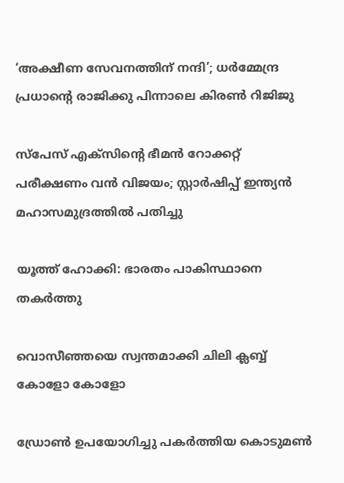‘അക്ഷീണ സേവനത്തിന് നന്ദി’; ധർമ്മേന്ദ്ര പ്രധാന്റെ രാജിക്കു പിന്നാലെ കിരൺ റിജിജു

സ്പേസ് എക്സിന്റെ ഭീമന്‍ റോക്കറ്റ് പരീക്ഷണം വന്‍ വിജയം; സ്റ്റാര്‍ഷിപ്പ് ഇന്ത്യന്‍ മഹാസമുദ്രത്തില്‍ പതിച്ചു

യൂത്ത് ഹോക്കി: ഭാരതം പാകിസ്ഥാനെ തകര്‍ത്തു

വൊസീഞ്ഞയെ സ്വന്തമാക്കി ചിലി ക്ലബ്ബ് കോളോ കോളോ

ഡ്രോണ്‍ ഉപയോഗിച്ചു പകര്‍ത്തിയ കൊടുമണ്‍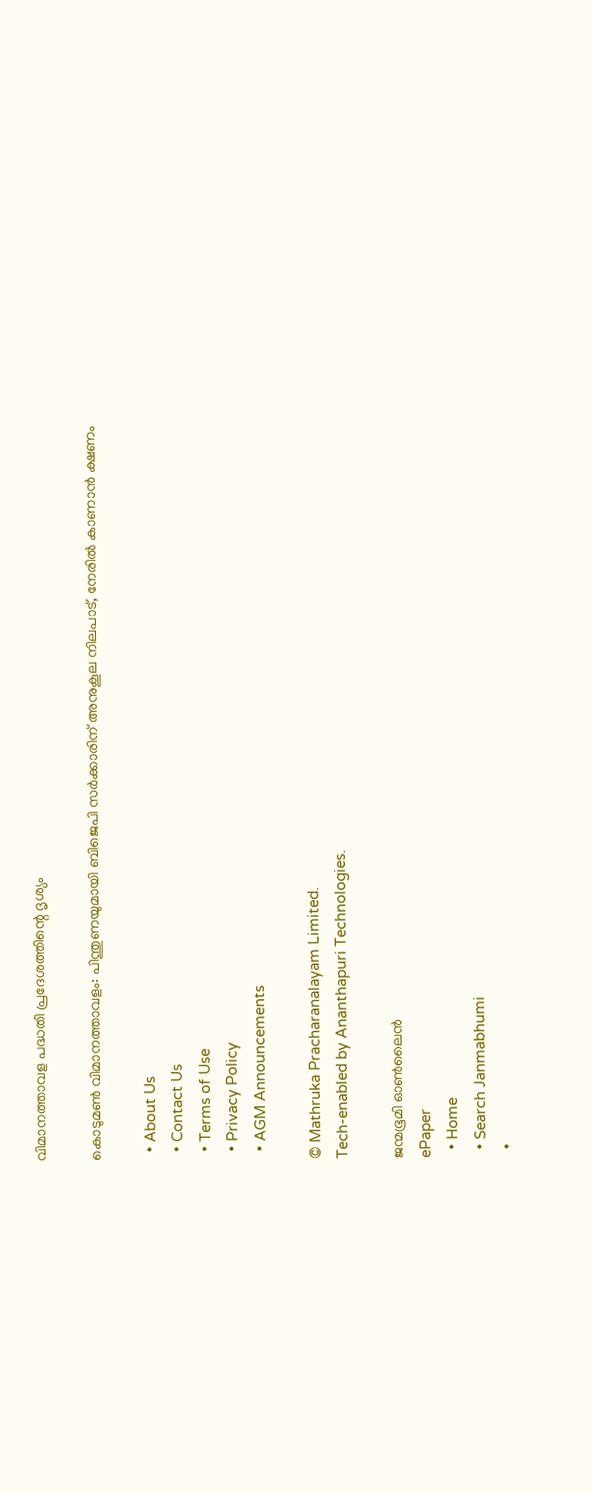വിമാനത്താവള പദ്ധതി പ്രദേശത്തിന്റെ ദൃശ്യം

കൊടുമണ്‍ വിമാനത്താവളം: പിന്തുണയുമായി ബിജെപി സര്‍ക്കാരിന് അനുകൂല നിലപാട്, നേരില്‍ കാണാന്‍ ക്ഷണം

  • About Us
  • Contact Us
  • Terms of Use
  • Privacy Policy
  • AGM Announcements

© Mathruka Pracharanalayam Limited.
Tech-enabled by Ananthapuri Technologies.

ജന്മഭൂമി ഓണ്‍ലൈന്‍
ePaper
  • Home
  • Search Janmabhumi
  •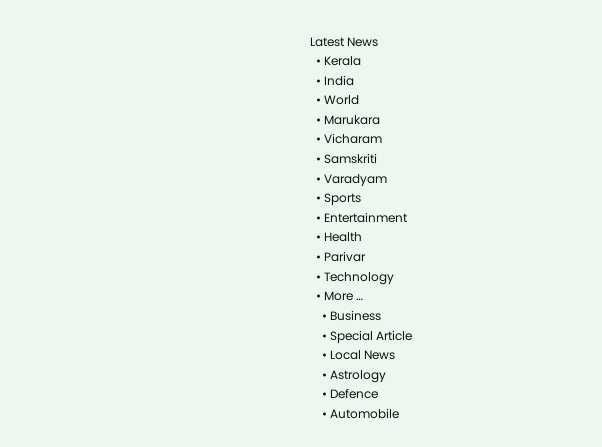Latest News
  • Kerala
  • India
  • World
  • Marukara
  • Vicharam
  • Samskriti
  • Varadyam
  • Sports
  • Entertainment
  • Health
  • Parivar
  • Technology
  • More …
    • Business
    • Special Article
    • Local News
    • Astrology
    • Defence
    • Automobile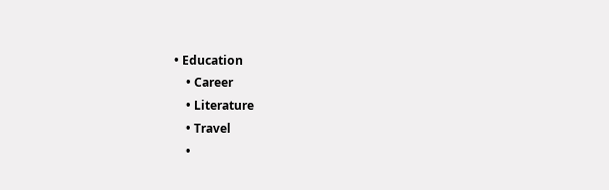• Education
    • Career
    • Literature
    • Travel
    •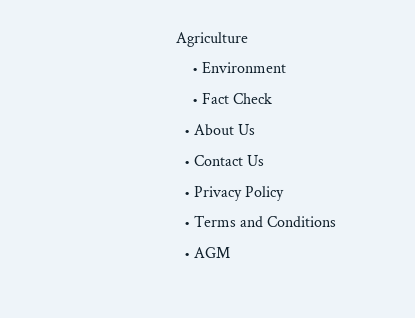Agriculture
    • Environment
    • Fact Check
  • About Us
  • Contact Us
  • Privacy Policy
  • Terms and Conditions
  • AGM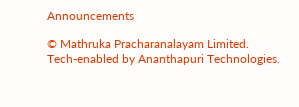Announcements

© Mathruka Pracharanalayam Limited.
Tech-enabled by Ananthapuri Technologies.